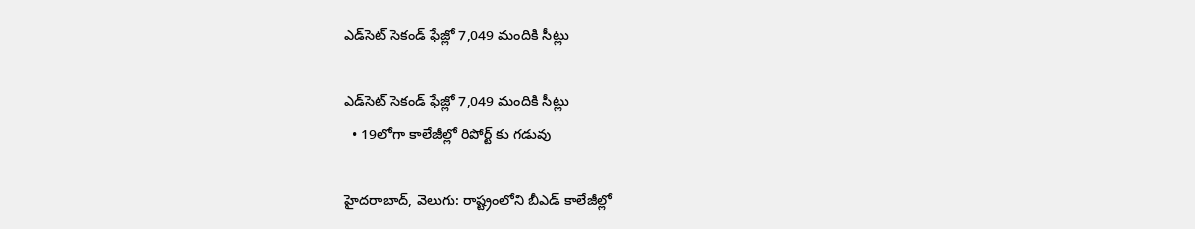ఎడ్‌‌‌‌‌‌‌‌సెట్ సెకండ్ ఫేజ్లో 7,049 మందికి సీట్లు

ఎడ్‌‌‌‌‌‌‌‌సెట్ సెకండ్ ఫేజ్లో 7,049 మందికి సీట్లు
  • 19లోగా కాలేజీల్లో రిపోర్ట్ కు గడువు

హైదరాబాద్, వెలుగు: రాష్ట్రంలోని బీఎడ్ కాలేజీల్లో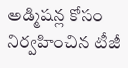అడ్మిషన్ల కోసం నిర్వహించిన టీజీ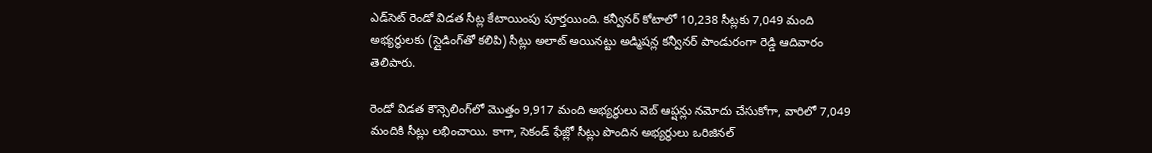ఎడ్‌‌‌‌‌‌‌‌సెట్ రెండో విడత సీట్ల కేటాయింపు పూర్తయింది. కన్వీనర్ కోటాలో 10,238 సీట్లకు 7,049 మంది అభ్యర్థులకు (స్లైడింగ్‌‌‌‌‌‌‌‌తో కలిపి) సీట్లు అలాట్ అయినట్టు అడ్మిషన్ల కన్వీనర్ పాండురంగా రెడ్డి ఆదివారం తెలిపారు.

రెండో విడత కౌన్సెలింగ్‌‌‌‌‌‌‌‌లో మొత్తం 9,917 మంది అభ్యర్థులు వెబ్ ఆప్షన్లు నమోదు చేసుకోగా, వారిలో 7,049 మందికి సీట్లు లభించాయి. కాగా, సెకండ్ ఫేజ్లో సీట్లు పొందిన అభ్యర్థులు ఒరిజినల్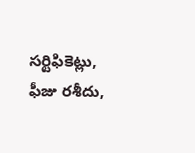సర్టిఫికెట్లు, ఫీజు రశీదు,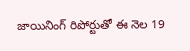జాయినింగ్ రిపోర్టుతో ఈ నెల 19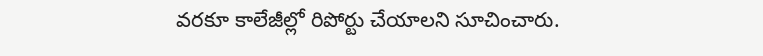వరకూ కాలేజీల్లో రిపోర్టు చేయాలని సూచించారు.